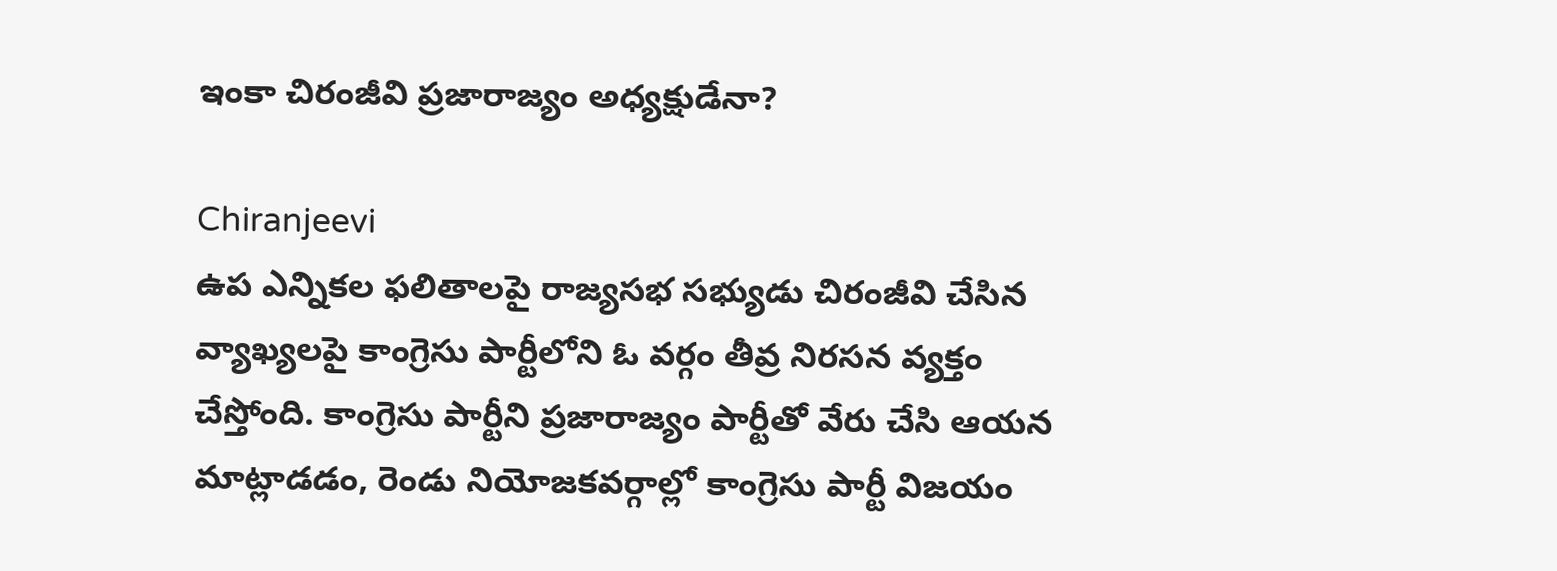ఇంకా చిరంజీవి ప్రజారాజ్యం అధ్యక్షుడేనా?

Chiranjeevi
ఉప ఎన్నికల ఫలితాలపై రాజ్యసభ సభ్యుడు చిరంజీవి చేసిన వ్యాఖ్యలపై కాంగ్రెసు పార్టీలోని ఓ వర్గం తీవ్ర నిరసన వ్యక్తం చేస్తోంది. కాంగ్రెసు పార్టీని ప్రజారాజ్యం పార్టీతో వేరు చేసి ఆయన మాట్లాడడం, రెండు నియోజకవర్గాల్లో కాంగ్రెసు పార్టీ విజయం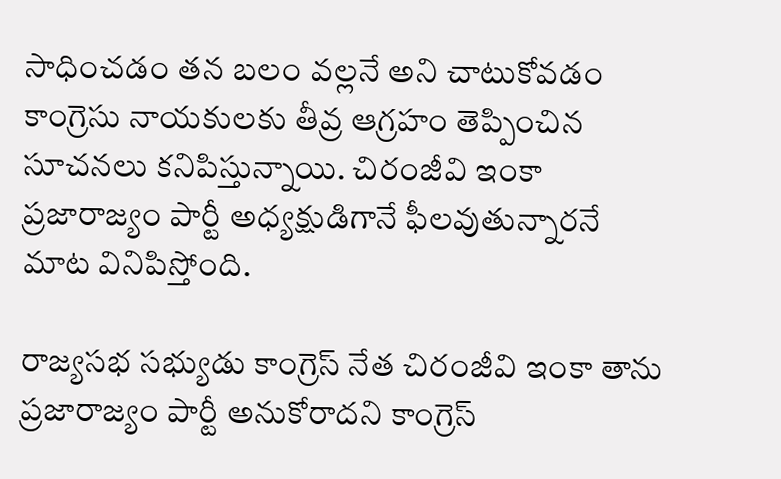సాధించడం తన బలం వల్లనే అని చాటుకోవడం కాంగ్రెసు నాయకులకు తీవ్ర ఆగ్రహం తెప్పించిన సూచనలు కనిపిస్తున్నాయి. చిరంజీవి ఇంకా ప్రజారాజ్యం పార్టీ అధ్యక్షుడిగానే ఫీలవుతున్నారనే మాట వినిపిస్తోంది.

రాజ్యసభ సభ్యుడు కాంగ్రెస్ నేత చిరంజీవి ఇంకా తాను ప్రజారాజ్యం పార్టీ అనుకోరాదని కాంగ్రెస్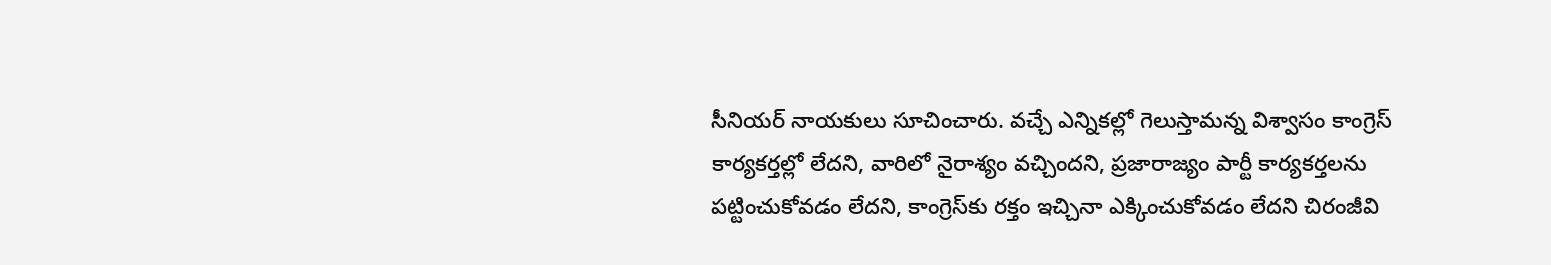సీనియర్ నాయకులు సూచించారు. వచ్చే ఎన్నికల్లో గెలుస్తామన్న విశ్వాసం కాంగ్రెస్ కార్యకర్తల్లో లేదని, వారిలో నైరాశ్యం వచ్చిందని, ప్రజారాజ్యం పార్టీ కార్యకర్తలను పట్టించుకోవడం లేదని, కాంగ్రెస్‌కు రక్తం ఇచ్చినా ఎక్కించుకోవడం లేదని చిరంజీవి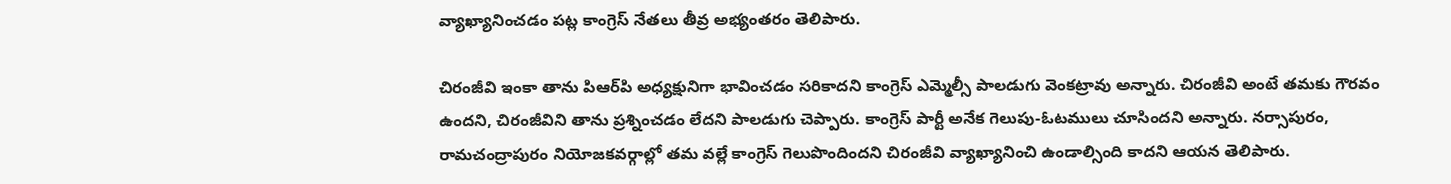వ్యాఖ్యానించడం పట్ల కాంగ్రెస్ నేతలు తీవ్ర అభ్యంతరం తెలిపారు.

చిరంజీవి ఇంకా తాను పిఆర్‌పి అధ్యక్షునిగా భావించడం సరికాదని కాంగ్రెస్ ఎమ్మెల్సీ పాలడుగు వెంకట్రావు అన్నారు. చిరంజీవి అంటే తమకు గౌరవం ఉందని, చిరంజీవిని తాను ప్రశ్నించడం లేదని పాలడుగు చెప్పారు. కాంగ్రెస్ పార్టీ అనేక గెలుపు-ఓటములు చూసిందని అన్నారు. నర్సాపురం, రామచంద్రాపురం నియోజకవర్గాల్లో తమ వల్లే కాంగ్రెస్ గెలుపొందిందని చిరంజీవి వ్యాఖ్యానించి ఉండాల్సింది కాదని ఆయన తెలిపారు.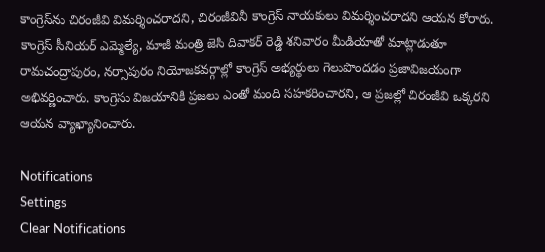కాంగ్రెస్‌ను చిరంజీవి విమర్శించరాదని, చిరంజీవినీ కాంగ్రెస్ నాయకులు విమర్శించరాదని ఆయన కోరారు. కాంగ్రెస్ సీనియర్ ఎమ్మెల్యే, మాజీ మంత్రి జెసి దివాకర్ రెడ్డి శనివారం మీడియాతో మాట్లాడుతూ రామచంద్రాపురం, నర్సాపురం నియోజకవర్గాల్లో కాంగ్రెస్ అభ్యర్థులు గెలుపొందడం ప్రజావిజయంగా అభివర్ణించారు. కాంగ్రెసు విజయానికి ప్రజలు ఎంతో మంది సహకరించారని, ఆ ప్రజల్లో చిరంజీవి ఒక్కరని ఆయన వ్యాఖ్యానించారు.

Notifications
Settings
Clear Notifications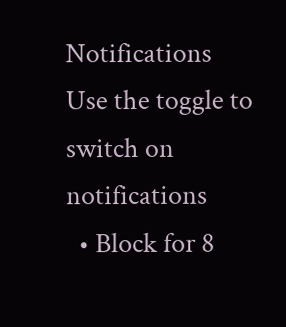Notifications
Use the toggle to switch on notifications
  • Block for 8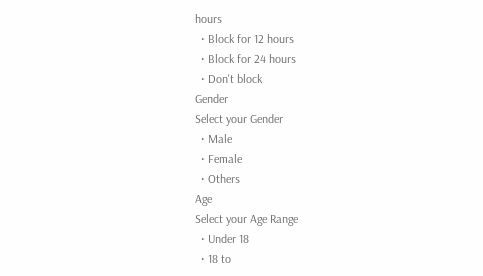hours
  • Block for 12 hours
  • Block for 24 hours
  • Don't block
Gender
Select your Gender
  • Male
  • Female
  • Others
Age
Select your Age Range
  • Under 18
  • 18 to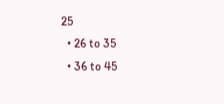25
  • 26 to 35
  • 36 to 45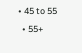• 45 to 55
  • 55+